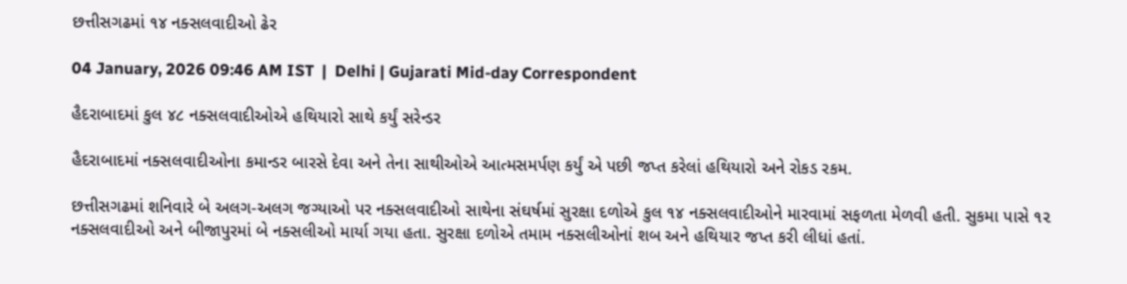છત્તીસગઢમાં ૧૪ નક્સલવાદીઓ ઢેર

04 January, 2026 09:46 AM IST  |  Delhi | Gujarati Mid-day Correspondent

હૈદરાબાદમાં કુલ ૪૮ નક્સલવાદીઓએ હથિયારો સાથે કર્યું સરેન્ડર

હૈદરાબાદમાં નક્સલવાદીઓના કમાન્ડર બારસે દેવા અને તેના સાથીઓએ આત્મસમર્પણ કર્યું એ પછી જપ્ત કરેલાં હથિયારો અને રોકડ રકમ.

છત્તીસગઢમાં શનિવારે બે અલગ-અલગ જગ્યાઓ પર નક્સલવાદીઓ સાથેના સંઘર્ષમાં સુરક્ષા દળોએ કુલ ૧૪ નક્સલવાદીઓને મારવામાં સફળતા મેળવી હતી. સુકમા પાસે ૧૨ નક્સલવાદીઓ અને બીજાપુરમાં બે નક્સલીઓ માર્યા ગયા હતા. સુરક્ષા દળોએ તમામ નક્સલીઓનાં શબ અને હથિયાર જપ્ત કરી લીધાં હતાં.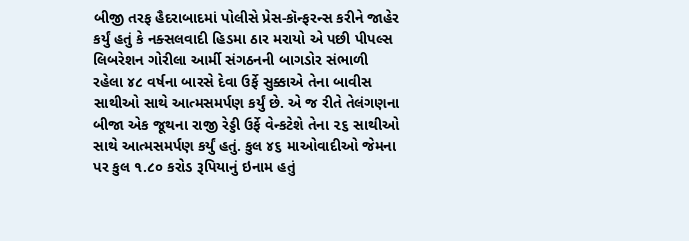બીજી તરફ હૈદરાબાદમાં પોલીસે પ્રેસ-કૉન્ફરન્સ કરીને જાહેર કર્યું હતું કે નક્સલવાદી હિડમા ઠાર મરાયો એ પછી પીપલ્સ લિબરેશન ગોરીલા આર્મી સંગઠનની બાગડોર સંભાળી રહેલા ૪૮ વર્ષના બારસે દેવા ઉર્ફે સુક્કાએ તેના બાવીસ સાથીઓ સાથે આત્મસમર્પણ કર્યું છે. એ જ રીતે તેલંગણના બીજા એક જૂથના રાજી રેડ્ડી ઉર્ફે વેન્કટેશે તેના ૨૬ સાથીઓ સાથે આત્મસમર્પણ કર્યું હતું. કુલ ૪૬ માઓવાદીઓ જેમના પર કુલ ૧.૮૦ કરોડ રૂપિયાનું ઇનામ હતું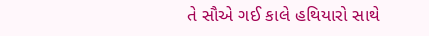તે સૌએ ગઈ કાલે હથિયારો સાથે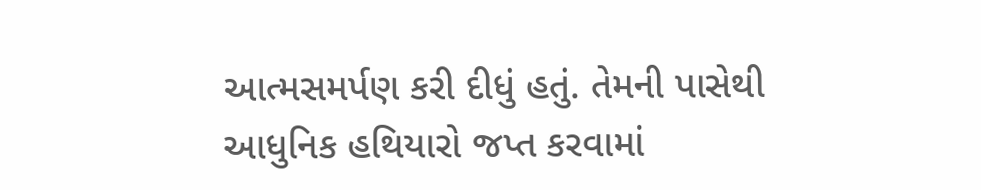આત્મસમર્પણ કરી દીધું હતું. તેમની પાસેથી આધુનિક હથિયારો જપ્ત કરવામાં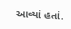આવ્યાં હતાં.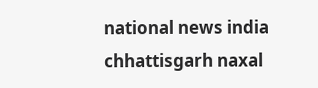national news india chhattisgarh naxal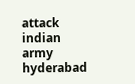attack indian army hyderabad